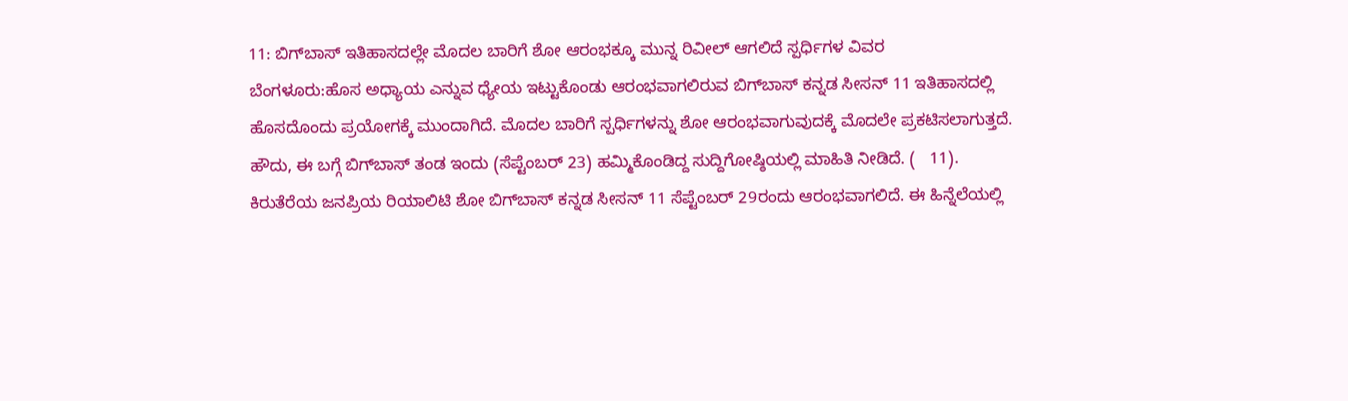11: ಬಿಗ್‌ಬಾಸ್‌ ಇತಿಹಾಸದಲ್ಲೇ ಮೊದಲ ಬಾರಿಗೆ ಶೋ ಆರಂಭಕ್ಕೂ ಮುನ್ನ ರಿವೀಲ್‌ ಆಗಲಿದೆ ಸ್ಪರ್ಧಿಗಳ ವಿವರ
ಬೆಂಗಳೂರು:ಹೊಸ ಅಧ್ಯಾಯ ಎನ್ನುವ ಧ್ಯೇಯ ಇಟ್ಟುಕೊಂಡು ಆರಂಭವಾಗಲಿರುವ ಬಿಗ್‌ಬಾಸ್‌ ಕನ್ನಡ ಸೀಸನ್‌ 11 ಇತಿಹಾಸದಲ್ಲಿ ಹೊಸದೊಂದು ಪ್ರಯೋಗಕ್ಕೆ ಮುಂದಾಗಿದೆ. ಮೊದಲ ಬಾರಿಗೆ ಸ್ಪರ್ಧಿಗಳನ್ನು ಶೋ ಆರಂಭವಾಗುವುದಕ್ಕೆ ಮೊದಲೇ ಪ್ರಕಟಿಸಲಾಗುತ್ತದೆ. ಹೌದು, ಈ ಬಗ್ಗೆ ಬಿಗ್‌ಬಾಸ್‌ ತಂಡ ಇಂದು (ಸೆಪ್ಟೆಂಬರ್‌ 23) ಹಮ್ಮಿಕೊಂಡಿದ್ದ ಸುದ್ದಿಗೋಷ್ಠಿಯಲ್ಲಿ ಮಾಹಿತಿ ನೀಡಿದೆ. (   11).
ಕಿರುತೆರೆಯ ಜನಪ್ರಿಯ ರಿಯಾಲಿಟಿ ಶೋ ಬಿಗ್‌ಬಾಸ್‌ ಕನ್ನಡ ಸೀಸನ್‌ 11 ಸೆಪ್ಟೆಂಬರ್‌ 29ರಂದು ಆರಂಭವಾಗಲಿದೆ. ಈ ಹಿನ್ನೆಲೆಯಲ್ಲಿ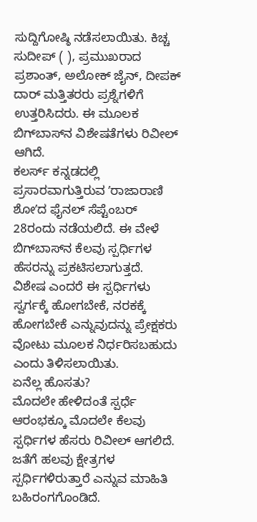ಸುದ್ದಿಗೋಷ್ಠಿ ನಡೆಸಲಾಯಿತು. ಕಿಚ್ಚ ಸುದೀಪ್‌ ( ), ಪ್ರಮುಖರಾದ ಪ್ರಶಾಂತ್‌, ಅಲೋಕ್‌ ಜೈನ್‌, ದೀಪಕ್‌ ದಾರ್‌ ಮತ್ತಿತರರು ಪ್ರಶ್ನೆಗಳಿಗೆ ಉತ್ತರಿಸಿದರು. ಈ ಮೂಲಕ ಬಿಗ್‌ಬಾಸ್‌ನ ವಿಶೇಷತೆಗಳು ರಿವೀಲ್‌ ಆಗಿದೆ.
ಕಲರ್ಸ್‌ ಕನ್ನಡದಲ್ಲಿ ಪ್ರಸಾರವಾಗುತ್ತಿರುವ ʼರಾಜಾರಾಣಿ ಶೋʼದ ಫೈನಲ್‌ ಸೆಪ್ಟೆಂಬರ್‌ 28ರಂದು ನಡೆಯಲಿದೆ. ಈ ವೇಳೆ ಬಿಗ್‌ಬಾಸ್‌ನ ಕೆಲವು ಸ್ಪರ್ಧಿಗಳ ಹೆಸರನ್ನು ಪ್ರಕಟಿಸಲಾಗುತ್ತದೆ. ವಿಶೇಷ ಎಂದರೆ ಈ ಸ್ಪರ್ಧಿಗಳು ಸ್ವರ್ಗಕ್ಕೆ ಹೋಗಬೇಕೆ, ನರಕಕ್ಕೆ ಹೋಗಬೇಕೆ ಎನ್ನುವುದನ್ನು ಪ್ರೇಕ್ಷಕರು ವೋಟು ಮೂಲಕ ನಿರ್ಧರಿಸಬಹುದು ಎಂದು ತಿಳಿಸಲಾಯಿತು.
ಏನೆಲ್ಲ ಹೊಸತು?
ಮೊದಲೇ ಹೇಳಿದಂತೆ ಸ್ಪರ್ಧೆ ಆರಂಭಕ್ಕೂ ಮೊದಲೇ ಕೆಲವು ಸ್ಪರ್ಧಿಗಳ ಹೆಸರು ರಿವೀಲ್‌ ಆಗಲಿದೆ. ಜತೆಗೆ ಹಲವು ಕ್ಷೇತ್ರಗಳ ಸ್ಪರ್ಧಿಗಳಿರುತ್ತಾರೆ ಎನ್ನುವ ಮಾಹಿತಿ ಬಹಿರಂಗಗೊಂಡಿದೆ.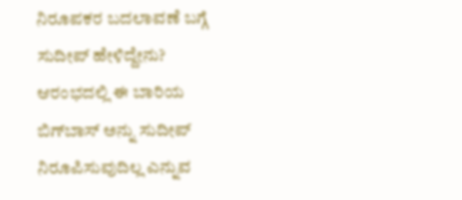ನಿರೂಪಕರ ಬದಲಾವಣೆ ಬಗ್ಗೆ ಸುದೀಪ್‌ ಹೇಳಿದ್ದೇನು?
ಆರಂಭದಲ್ಲಿ ಈ ಬಾರಿಯ ಬಿಗ್‌ಬಾಸ್‌ ಅನ್ನು ಸುದೀಪ್‌ ನಿರೂಪಿಸುವುದಿಲ್ಲ ಎನ್ನುವ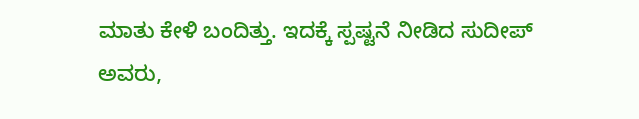ಮಾತು ಕೇಳಿ ಬಂದಿತ್ತು. ಇದಕ್ಕೆ ಸ್ಪಷ್ಟನೆ ನೀಡಿದ ಸುದೀಪ್‌ ಅವರು,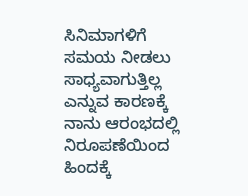ಸಿನಿಮಾಗಳಿಗೆ ಸಮಯ ನೀಡಲು ಸಾಧ್ಯವಾಗುತ್ತಿಲ್ಲ ಎನ್ನುವ ಕಾರಣಕ್ಕೆ ನಾನು ಆರಂಭದಲ್ಲಿ ನಿರೂಪಣೆಯಿಂದ ಹಿಂದಕ್ಕೆ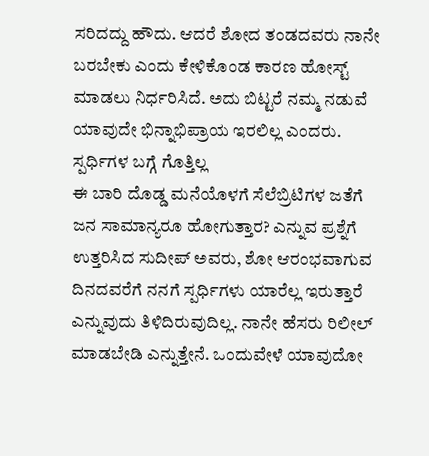ಸರಿದದ್ದು ಹೌದು. ಆದರೆ ಶೋದ ತಂಡದವರು ನಾನೇ ಬರಬೇಕು ಎಂದು ಕೇಳಿಕೊಂಡ ಕಾರಣ ಹೋಸ್ಟ್‌ ಮಾಡಲು ನಿರ್ಧರಿಸಿದೆ. ಅದು ಬಿಟ್ಟರೆ ನಮ್ಮ ನಡುವೆ ಯಾವುದೇ ಭಿನ್ನಾಭಿಪ್ರಾಯ ಇರಲಿಲ್ಲ ಎಂದರು.
ಸ್ಪರ್ಧಿಗಳ ಬಗ್ಗೆ ಗೊತ್ತಿಲ್ಲ
ಈ ಬಾರಿ ದೊಡ್ಡ ಮನೆಯೊಳಗೆ ಸೆಲೆಬ್ರಿಟಿಗಳ ಜತೆಗೆ ಜನ ಸಾಮಾನ್ಯರೂ ಹೋಗುತ್ತಾರ? ಎನ್ನುವ ಪ್ರಶ್ನೆಗೆ ಉತ್ತರಿಸಿದ ಸುದೀಪ್‌ ಅವರು, ಶೋ ಆರಂಭವಾಗುವ ದಿನದವರೆಗೆ ನನಗೆ ಸ್ಪರ್ಧಿಗಳು ಯಾರೆಲ್ಲ ಇರುತ್ತಾರೆ ಎನ್ನುವುದು ತಿಳಿದಿರುವುದಿಲ್ಲ. ನಾನೇ ಹೆಸರು ರಿಲೀಲ್‌ ಮಾಡಬೇಡಿ ಎನ್ನುತ್ತೇನೆ. ಒಂದುವೇಳೆ ಯಾವುದೋ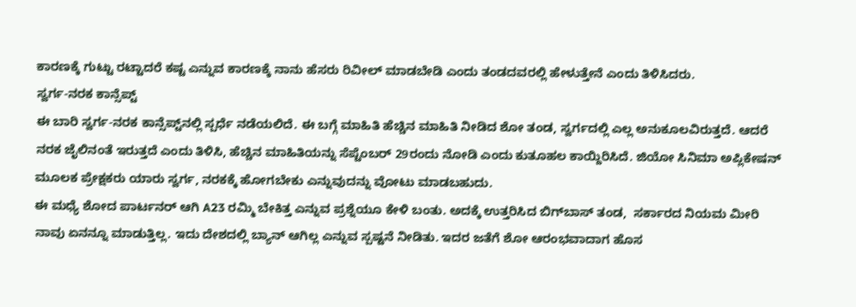ಕಾರಣಕ್ಕೆ ಗುಟ್ಟು ರಟ್ಟಾದರೆ ಕಷ್ಟ ಎನ್ನುವ ಕಾರಣಕ್ಕೆ ನಾನು ಹೆಸರು ರಿವೀಲ್‌ ಮಾಡಬೇಡಿ ಎಂದು ತಂಡದವರಲ್ಲಿ ಹೇಳುತ್ತೇನೆ ಎಂದು ತಿಳಿಸಿದರು.
ಸ್ವರ್ಗ-ನರಕ ಕಾನ್ಸೆಪ್ಟ್‌
ಈ ಬಾರಿ ಸ್ವರ್ಗ-ನರಕ ಕಾನ್ಸೆಪ್ಟ್‌ನಲ್ಲಿ ಸ್ಪರ್ಧೆ ನಡೆಯಲಿದೆ. ಈ ಬಗ್ಗೆ ಮಾಹಿತಿ ಹೆಚ್ಚಿನ ಮಾಹಿತಿ ನೀಡಿದ ಶೋ ತಂಡ, ಸ್ವರ್ಗದಲ್ಲಿ ಎಲ್ಲ ಅನುಕೂಲವಿರುತ್ತದೆ. ಆದರೆ ನರಕ ಜೈಲಿನಂತೆ ಇರುತ್ತದೆ ಎಂದು ತಿಳಿಸಿ, ಹೆಚ್ಚಿನ ಮಾಹಿತಿಯನ್ನು ಸೆಪ್ಟೆಂಬರ್‌ 29ರಂದು ನೋಡಿ ಎಂದು ಕುತೂಹಲ ಕಾಯ್ದಿರಿಸಿದೆ. ಜಿಯೋ ಸಿನಿಮಾ ಅಪ್ಲಿಕೇಷನ್‌ ಮೂಲಕ ಪ್ರೇಕ್ಷಕರು ಯಾರು ಸ್ವರ್ಗ, ನರಕಕ್ಕೆ ಹೋಗಬೇಕು ಎನ್ನುವುದನ್ನು ವೋಟು ಮಾಡಬಹುದು.
ಈ ಮಧ್ಯೆ ಶೋದ ಪಾರ್ಟನರ್‌ ಆಗಿ A23 ರಮ್ಮಿ ಬೇಕಿತ್ತ ಎನ್ನುವ ಪ್ರಶ್ನೆಯೂ ಕೇಳಿ ಬಂತು. ಅದಕ್ಕೆ ಉತ್ತರಿಸಿದ ಬಿಗ್‌ಬಾಸ್‌ ತಂಡ,  ಸರ್ಕಾರದ ನಿಯಮ ಮೀರಿ ನಾವು ಏನನ್ನೂ ಮಾಡುತ್ತಿಲ್ಲ. ಇದು ದೇಶದಲ್ಲಿ ಬ್ಯಾನ್‌ ಆಗಿಲ್ಲ ಎನ್ನುವ ಸ್ಪಷ್ಟನೆ ನೀಡಿತು. ಇದರ ಜತೆಗೆ ಶೋ ಆರಂಭವಾದಾಗ ಹೊಸ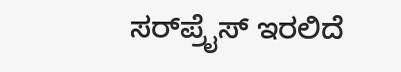ಸರ್‌ಪ್ರೈಸ್‌ ಇರಲಿದೆ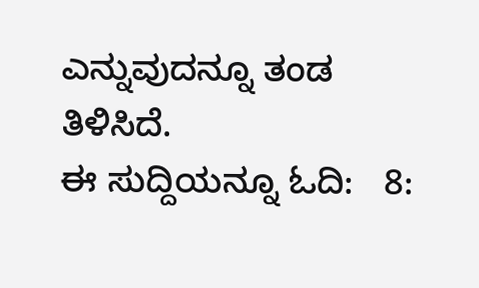ಎನ್ನುವುದನ್ನೂ ತಂಡ ತಿಳಿಸಿದೆ.
ಈ ಸುದ್ದಿಯನ್ನೂ ಓದಿ:   8: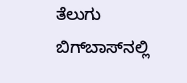ತೆಲುಗು ಬಿಗ್‌ಬಾಸ್‌ನಲ್ಲಿ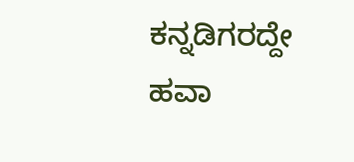ಕನ್ನಡಿಗರದ್ದೇ ಹವಾ